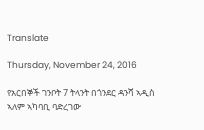Translate

Thursday, November 24, 2016

የአርበኞች ገንቦት 7 ትላንት በጎንደር ዳንሻ ኣዲስ ኣለም ኣካባቢ ባድረገው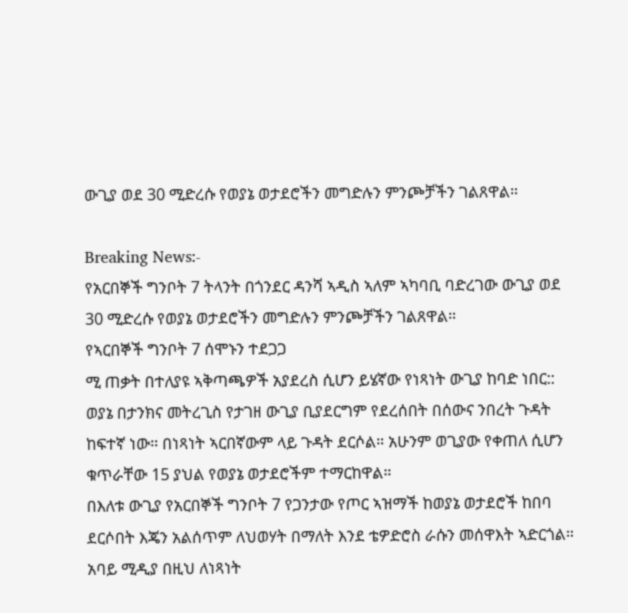ውጊያ ወደ 30 ሚድረሱ የወያኔ ወታደሮችን መግድሉን ምንጮቻችን ገልጸዋል።

Breaking News:-
የአርበኞች ግንቦት 7 ትላንት በጎንደር ዳንሻ ኣዲስ ኣለም ኣካባቢ ባድረገው ውጊያ ወደ 30 ሚድረሱ የወያኔ ወታደሮችን መግድሉን ምንጮቻችን ገልጸዋል።
የኣርበኞች ግንቦት 7 ሰሞኑን ተደጋጋ
ሚ ጠቃት በተለያዩ ኣቅጣጫዎች አያደረስ ሲሆን ይሄኛው የነጻነት ውጊያ ከባድ ነበር:: ወያኔ በታንክና መትረጊስ የታገዘ ውጊያ ቢያደርግም የደረሰበት በሰውና ንበረት ጉዳት ከፍተኛ ነው። በነጻነት ኣርበኛውም ላይ ጉዳት ደርሶል። አሁንም ወጊያው የቀጠለ ሲሆን ቁጥራቸው 15 ያህል የወያኔ ወታደሮችም ተማርከዋል።
በእለቱ ውጊያ የአርበኞች ግንቦት 7 የጋንታው የጦር ኣዝማች ከወያኔ ወታደሮች ከበባ ደርሶበት እጄን አልሰጥም ለህወሃት በማለት እንደ ቴዎድሮስ ራሱን መሰዋእት ኣድርጎል።
አባይ ሚዲያ በዚህ ለነጻነት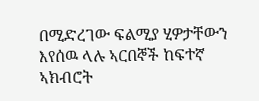በሚድረገው ፍልሚያ ሂዎታቸውን እየሰዉ ላሉ ኣርበኞች ከፍተኛ ኣክብሮት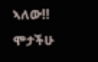ኣለው!! ሞታችሁ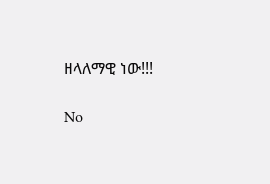ዘላለማዊ ነው!!!

No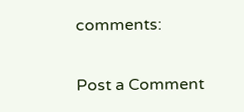comments:

Post a Comment